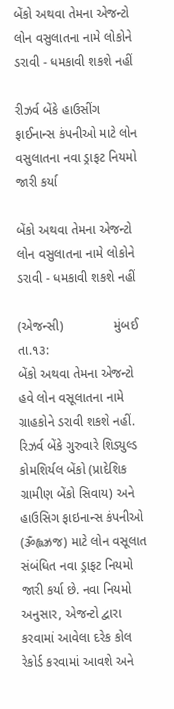બેંકો અથવા તેમના એજન્ટો લોન વસુલાતના નામે લોકોને ડરાવી - ધમકાવી શકશે નહીં

રીઝર્વ બેંકે હાઉસીંગ ફાઈનાન્સ કંપનીઓ માટે લોન વસુલાતના નવા ડ્રાફટ નિયમો જારી કર્યા

બેંકો અથવા તેમના એજન્ટો લોન વસુલાતના નામે લોકોને ડરાવી - ધમકાવી શકશે નહીં

(એજન્સી)              મુંબઈ તા.૧૩:
બેંકો અથવા તેમના એજન્ટો હવે લોન વસૂલાતના નામે ગ્રાહકોને ડરાવી શકશે નહીં. રિઝર્વ બેંકે ગુરુવારે શિડ્યુલ્ડ કોમશિર્યલ બેંકો (પ્રાદેશિક ગ્રામીણ બેંકો સિવાય) અને હાઉસિગ ફાઇનાન્સ કંપનીઓ (ૐહ્લઝ્રજ) માટે લોન વસૂલાત સંબંધિત નવા ડ્રાફટ નિયમો જારી કર્યા છે. નવા નિયમો અનુસાર, એજન્ટો દ્વારા કરવામાં આવેલા દરેક કોલ રેકોર્ડ કરવામાં આવશે અને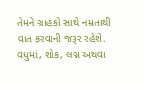તેમને ગ્રાહકો સાથે નમ્રતાથી વાત કરવાની જરૂર રહેશે. વધુમાં, શોક, લગ્ન અથવા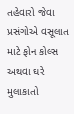તહેવારો જેવા પ્રસંગોએ વસૂલાત માટે ફોન કોલ્સ અથવા ઘરે મુલાકાતો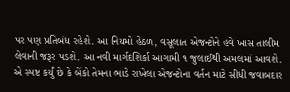પર પણ પ્રતિબંધ રહેશે. આ નિયમો હેઠળ, વસૂલાત એજન્ટોને હવે ખાસ તાલીમ લેવાની જરૂર પડશે. આ નવી માર્ગદશિર્કા આગામી ૧ જુલાઈથી અમલમાં આવશે.
એ સ્પષ્ટ કર્યું છે કે બેંકો તેમના ભાડે રાખેલા એજન્ટોના વર્તન માટે સીધી જવાબદાર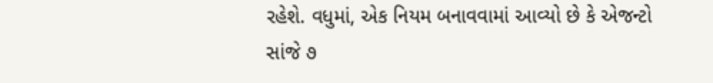રહેશે. વધુમાં, એક નિયમ બનાવવામાં આવ્યો છે કે એજન્ટો સાંજે ૭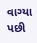વાગ્યા પછી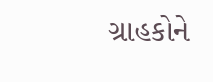ગ્રાહકોને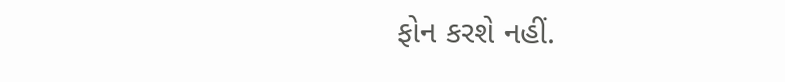ફોન કરશે નહીં.